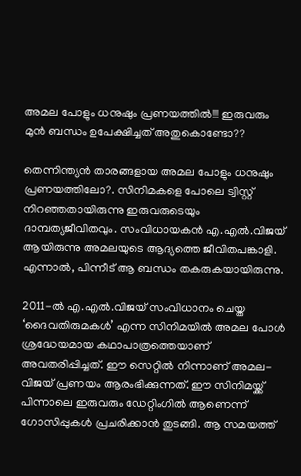അമല പോളും ധനുഷും പ്രണയത്തിൽ!!! ഇരുവരും മുൻ ബന്ധം ഉപേക്ഷിച്ചത് അതുകൊണ്ടോ??

തെന്നിന്ത്യൻ താരങ്ങളായ അമല പോളും ധനുഷും പ്രണയത്തിലോ?. സിനിമകളെ പോലെ ട്വിസ്റ്റ് നിറഞ്ഞതായിരുന്നു ഇരുവരുടെയും ദാമ്പത്യജീവിതവും. സംവിധായകൻ എ.എൽ.വിജയ് ആയിരുന്നു അമലയുടെ ആദ്യത്തെ ജീവിതപങ്കാളി. എന്നാൽ, പിന്നീട് ആ ബന്ധം തകരുകയായിരുന്നു.

2011-ൽ എ.എൽ.വിജയ് സംവിധാനം ചെയ്ത ‘ദൈവതിരുമകൾ’ എന്ന സിനിമയിൽ അമല പോൾ ശ്രദ്ധേയമായ കഥാപാത്രത്തെയാണ് അവതരിപ്പിച്ചത്. ഈ സെറ്റിൽ നിന്നാണ് അമല-വിജയ് പ്രണയം ആരംഭിക്കുന്നത്. ഈ സിനിമയ്ക്ക് പിന്നാലെ ഇരുവരും ഡേറ്റിംഗിൽ ആണെന്ന് ഗോസിപ്പുകൾ പ്രചരിക്കാൻ തുടങ്ങി. ആ സമയത്ത്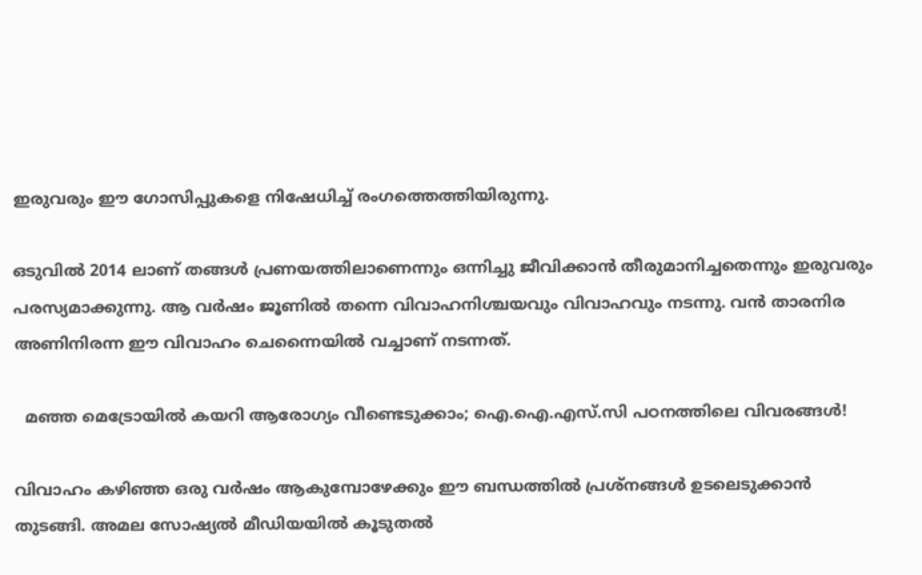ഇരുവരും ഈ ഗോസിപ്പുകളെ നിഷേധിച്ച് രംഗത്തെത്തിയിരുന്നു.

ഒടുവിൽ 2014 ലാണ് തങ്ങൾ പ്രണയത്തിലാണെന്നും ഒന്നിച്ചു ജീവിക്കാൻ തീരുമാനിച്ചതെന്നും ഇരുവരും പരസ്യമാക്കുന്നു. ആ വർഷം ജൂണിൽ തന്നെ വിവാഹനിശ്ചയവും വിവാഹവും നടന്നു. വൻ താരനിര അണിനിരന്ന ഈ വിവാഹം ചെന്നൈയിൽ വച്ചാണ് നടന്നത്.

  മഞ്ഞ മെട്രോയിൽ കയറി ആരോഗ്യം വീണ്ടെടുക്കാം; ഐ.ഐ.എസ്.സി പഠനത്തിലെ വിവരങ്ങൾ!

വിവാഹം കഴിഞ്ഞ ഒരു വർഷം ആകുമ്പോഴേക്കും ഈ ബന്ധത്തിൽ പ്രശ്‌നങ്ങൾ ഉടലെടുക്കാൻ തുടങ്ങി. അമല സോഷ്യൽ മീഡിയയിൽ കൂടുതൽ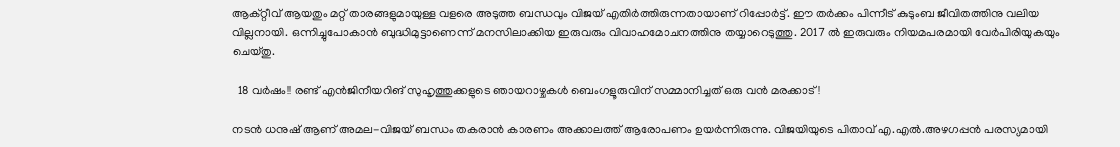ആക്റ്റീവ് ആയതും മറ്റ് താരങ്ങളുമായുള്ള വളരെ അടുത്ത ബന്ധവും വിജയ് എതിർത്തിരുന്നതായാണ് റിപ്പോർട്ട്. ഈ തർക്കം പിന്നീട് കുടുംബ ജീവിതത്തിനു വലിയ വില്ലനായി. ഒന്നിച്ചുപോകാൻ ബുദ്ധിമുട്ടാണെന്ന് മനസിലാക്കിയ ഇരുവരും വിവാഹമോചനത്തിനു തയ്യാറെടുത്തു. 2017 ൽ ഇരുവരും നിയമപരമായി വേർപിരിയുകയും ചെയ്തു.

  18 വർഷം!! രണ്ട് എൻജിനീയറിങ് സുഹൃത്തുക്കളുടെ ഞായറാഴ്ചകൾ ബെംഗളൂരുവിന് സമ്മാനിച്ചത് ഒരു വൻ മരക്കാട്!

നടൻ ധനുഷ് ആണ് അമല-വിജയ് ബന്ധം തകരാൻ കാരണം അക്കാലത്ത് ആരോപണം ഉയർന്നിരുന്നു. വിജയിയുടെ പിതാവ് എ.എൽ.അഴഗപ്പൻ പരസ്യമായി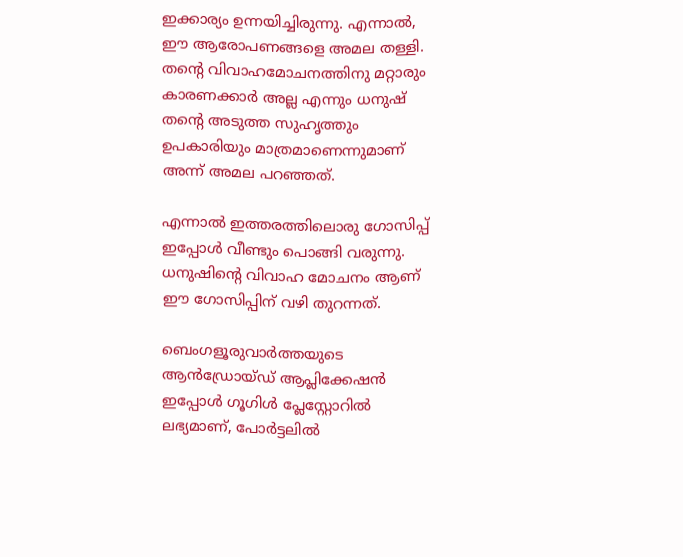ഇക്കാര്യം ഉന്നയിച്ചിരുന്നു. എന്നാൽ, ഈ ആരോപണങ്ങളെ അമല തള്ളി. തന്റെ വിവാഹമോചനത്തിനു മറ്റാരും കാരണക്കാർ അല്ല എന്നും ധനുഷ് തന്റെ അടുത്ത സുഹൃത്തും ഉപകാരിയും മാത്രമാണെന്നുമാണ് അന്ന് അമല പറഞ്ഞത്.

എന്നാൽ ഇത്തരത്തിലൊരു ഗോസിപ്പ് ഇപ്പോൾ വീണ്ടും പൊങ്ങി വരുന്നു. ധനുഷിന്റെ വിവാഹ മോചനം ആണ് ഈ ഗോസിപ്പിന് വഴി തുറന്നത്.

ബെംഗളൂരുവാർത്തയുടെ ആൻഡ്രോയ്ഡ് ആപ്ലിക്കേഷൻ ഇപ്പോൾ ഗൂഗിൾ പ്ലേസ്റ്റോറിൽ ലഭ്യമാണ്, പോർട്ടലിൽ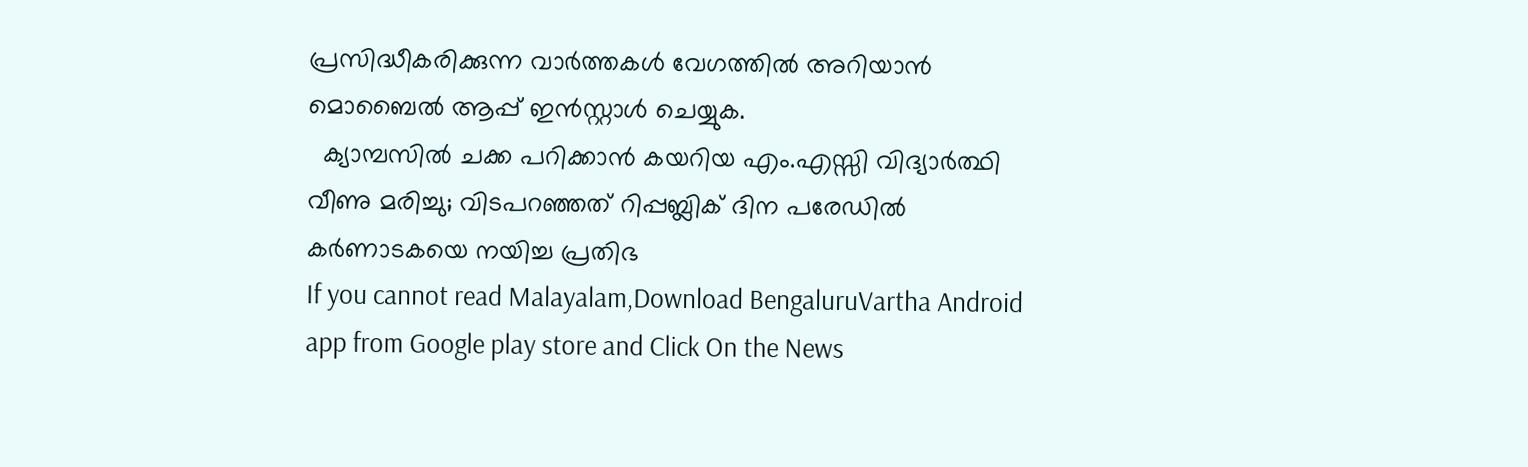പ്രസിദ്ധീകരിക്കുന്ന വാർത്തകൾ വേഗത്തിൽ അറിയാൻ മൊബൈൽ ആപ്പ് ഇൻസ്റ്റാൾ ചെയ്യുക.
  ക്യാമ്പസിൽ ചക്ക പറിക്കാൻ കയറിയ എം.എസ്സി വിദ്യാർത്ഥി വീണു മരിച്ചു; വിടപറഞ്ഞത് റിപ്പബ്ലിക് ദിന പരേഡിൽ കർണാടകയെ നയിച്ച പ്രതിഭ
If you cannot read Malayalam,Download BengaluruVartha Android app from Google play store and Click On the News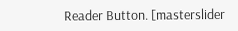Reader Button. [masterslider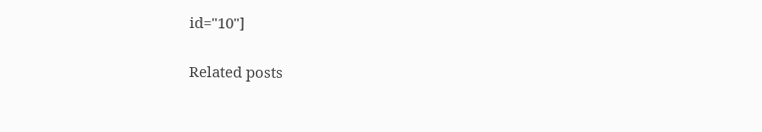id="10"]

Related posts